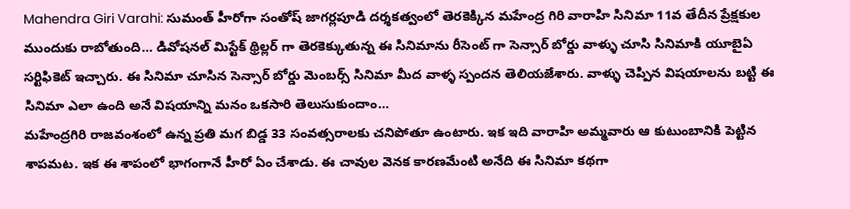Mahendra Giri Varahi: సుమంత్ హీరోగా సంతోష్ జాగర్లపూడి దర్శకత్వంలో తెరకెక్కిన మహేంద్ర గిరి వారాహి సినిమా 11వ తేదీన ప్రేక్షకుల ముందుకు రాబోతుంది… డివోషనల్ మిస్టేక్ థ్రిల్లర్ గా తెరకెక్కుతున్న ఈ సినిమాను రీసెంట్ గా సెన్సార్ బోర్డు వాళ్ళు చూసి సినిమాకి యూబైఏ సర్టిఫికెట్ ఇచ్చారు. ఈ సినిమా చూసిన సెన్సార్ బోర్డు మెంబర్స్ సినిమా మీద వాళ్ళ స్పందన తెలియజేశారు. వాళ్ళు చెప్పిన విషయాలను బట్టి ఈ సినిమా ఎలా ఉంది అనే విషయాన్ని మనం ఒకసారి తెలుసుకుందాం…
మహేంద్రగిరి రాజవంశంలో ఉన్న ప్రతి మగ బిడ్డ 33 సంవత్సరాలకు చనిపోతూ ఉంటారు. ఇక ఇది వారాహి అమ్మవారు ఆ కుటుంబానికి పెట్టిన శాపమట. ఇక ఈ శాపంలో భాగంగానే హీరో ఏం చేశాడు. ఈ చావుల వెనక కారణమేంటి అనేది ఈ సినిమా కథగా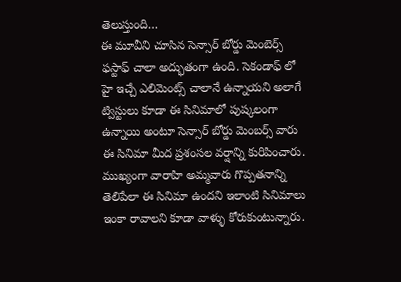తెలుస్తుంది…
ఈ మూవీని చూసిన సెన్సార్ బోర్డు మెంబెర్స్ ఫస్టాఫ్ చాలా అద్భుతంగా ఉంది. సెకండాఫ్ లో హై ఇచ్చే ఎలిమెంట్స్ చాలానే ఉన్నాయని అలాగే ట్విస్టులు కూడా ఈ సినిమాలో పుష్కలంగా ఉన్నాయి అంటూ సెన్సార్ బోర్డు మెంబర్స్ వారు ఈ సినిమా మీద ప్రశంసల వర్షాన్ని కురిపించారు. ముఖ్యంగా వారాహి అమ్మవారు గొప్పతనాన్ని తెలిపేలా ఈ సినిమా ఉందని ఇలాంటి సినిమాలు ఇంకా రావాలని కూడా వాళ్ళు కోరుకుంటున్నారు.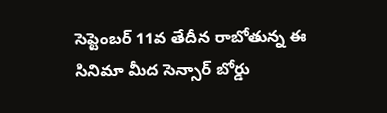సెప్టెంబర్ 11వ తేదీన రాబోతున్న ఈ సినిమా మీద సెన్సార్ బోర్డు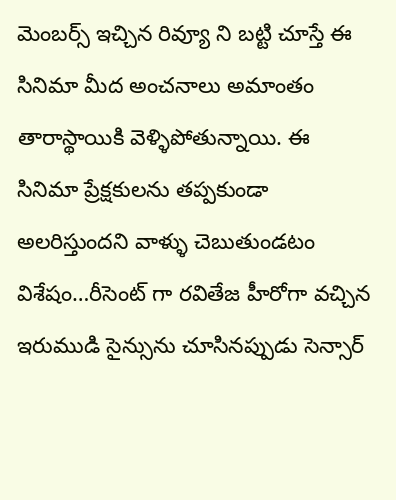మెంబర్స్ ఇచ్చిన రివ్యూ ని బట్టి చూస్తే ఈ సినిమా మీద అంచనాలు అమాంతం తారాస్థాయికి వెళ్ళిపోతున్నాయి. ఈ సినిమా ప్రేక్షకులను తప్పకుండా అలరిస్తుందని వాళ్ళు చెబుతుండటం విశేషం…రీసెంట్ గా రవితేజ హీరోగా వచ్చిన ఇరుముడి సైన్సును చూసినప్పుడు సెన్సార్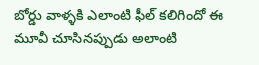బోర్డు వాళ్ళకి ఎలాంటి ఫీల్ కలిగిందో ఈ మూవీ చూసినప్పుడు అలాంటి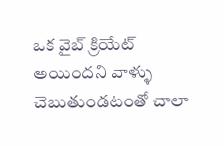ఒక వైబ్ క్రియేట్ అయిందని వాళ్ళు చెబుతుండటంతో చాలా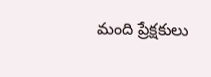మంది ప్రేక్షకులు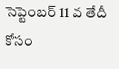సెప్టెంబర్ 11 వ తేదీ కోసం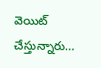వెయిట్ చేస్తున్నారు…